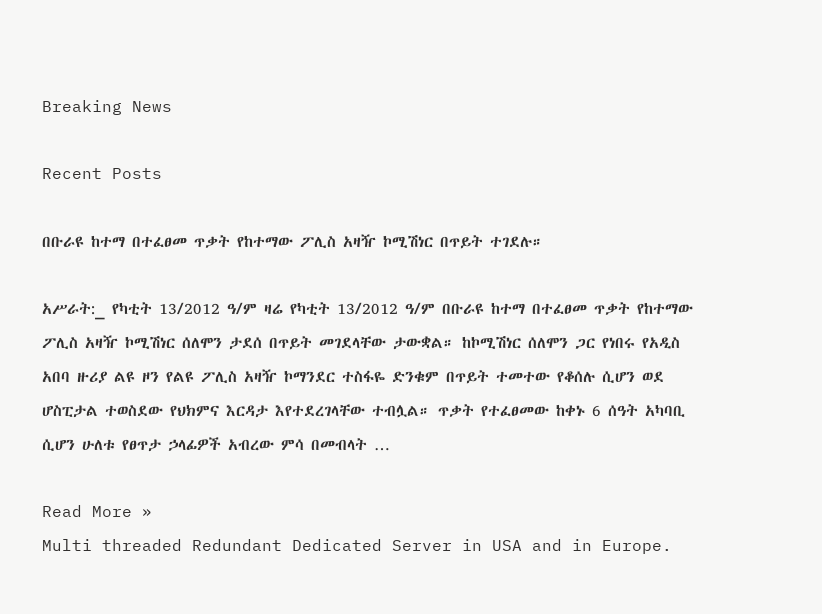Breaking News

Recent Posts

በቡራዩ ከተማ በተፈፀመ ጥቃት የከተማው ፖሊስ አዛዥ ኮሚሽነር በጥይት ተገደሉ።

አሥራት:_ የካቲት 13/2012 ዓ/ም ዛሬ የካቲት 13/2012 ዓ/ም በቡራዩ ከተማ በተፈፀመ ጥቃት የከተማው ፖሊስ አዛዥ ኮሚሽነር ሰለሞን ታደሰ በጥይት መገደላቸው ታውቋል። ከኮሚሽነር ሰለሞን ጋር የነበሩ የአዲስ አበባ ዙሪያ ልዩ ዞን የልዩ ፖሊስ አዛዥ ኮማንደር ተስፋዬ ድንቁም በጥይት ተመተው የቆሰሉ ሲሆን ወደ ሆስፒታል ተወስደው የህክምና እርዳታ እየተደረገላቸው ተብሏል። ጥቃት የተፈፀመው ከቀኑ 6 ሰዓት አካባቢ ሲሆን ሁለቱ የፀጥታ ኃላፊዎች አብረው ምሳ በመብላት …

Read More »
Multi threaded Redundant Dedicated Server in USA and in Europe.